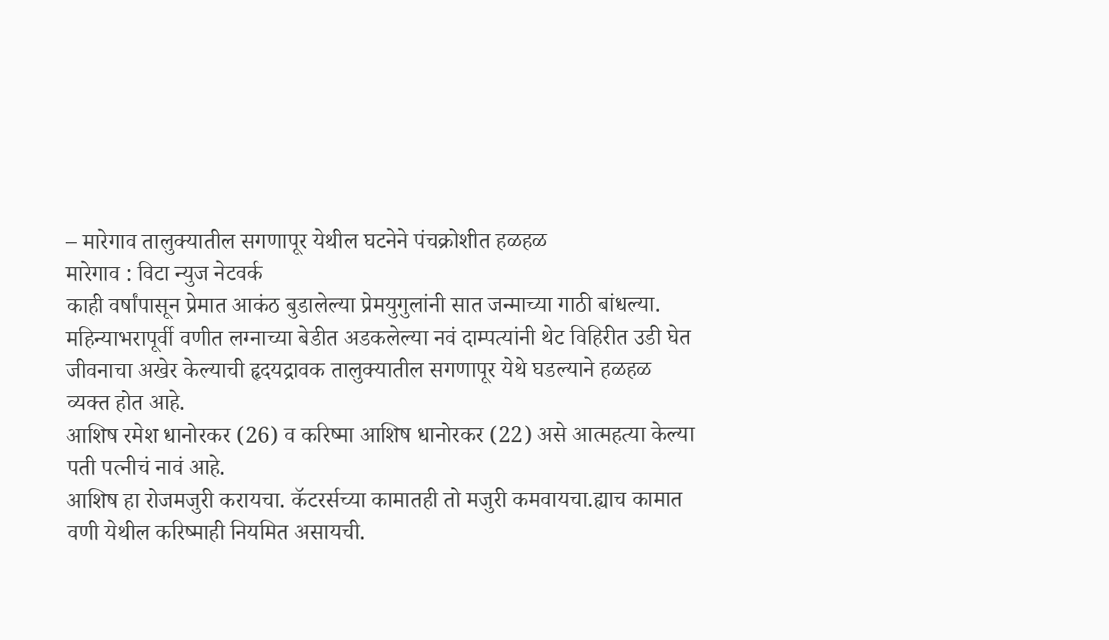– मारेगाव तालुक्यातील सगणापूर येथील घटनेने पंचक्रोशीत हळहळ
मारेगाव : विटा न्युज नेटवर्क
काही वर्षांपासून प्रेमात आकंठ बुडालेल्या प्रेमयुगुलांनी सात जन्माच्या गाठी बांधल्या. महिन्याभरापूर्वी वणीत लग्नाच्या बेडीत अडकलेल्या नवं दाम्पत्यांनी थेट विहिरीत उडी घेत जीवनाचा अखेर केल्याची हृदयद्रावक तालुक्यातील सगणापूर येथे घडल्याने हळहळ व्यक्त होत आहे.
आशिष रमेश धानोरकर (26) व करिष्मा आशिष धानोरकर (22) असे आत्महत्या केल्या पती पत्नीचं नावं आहे.
आशिष हा रोजमजुरी करायचा. कॅटरर्सच्या कामातही तो मजुरी कमवायचा.ह्याच कामात वणी येथील करिष्माही नियमित असायची.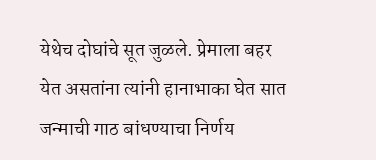येथेच दोघांचे सूत जुळले. प्रेमाला बहर येत असतांना त्यांनी हानाभाका घेत सात जन्माची गाठ बांधण्याचा निर्णय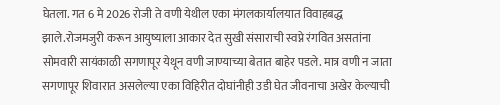घेतला. गत 6 मे 2026 रोजी ते वणी येथील एका मंगलकार्यालयात विवाहबद्ध झाले.रोजमजुरी करून आयुष्याला आकार देत सुखी संसाराची स्वप्ने रंगवित असतांना सोमवारी सायंकाळी सगणापूर येथून वणी जाण्याच्या बेतात बाहेर पडले. मात्र वणी न जाता सगणापूर शिवारात असलेल्या एका विहिरीत दोघांनीही उडी घेत जीवनाचा अखेर केल्याची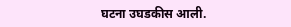घटना उघडकीस आली.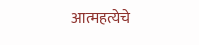आत्महत्येचे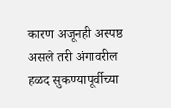कारण अजूनही अस्पष्ठ असले तरी अंगावरील हळद सुकण्यापूर्वीच्या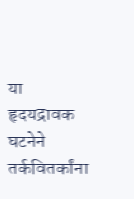या हृदयद्रावक घटनेने तर्कवितर्कांना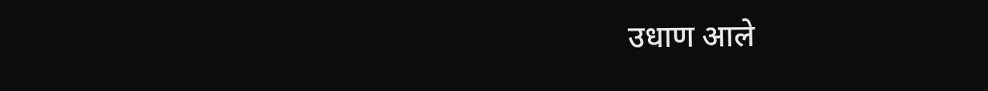उधाण आले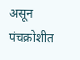असून पंचक्रोशीत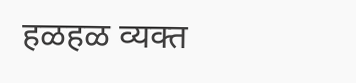हळहळ व्यक्त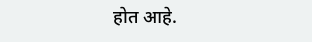होत आहे.